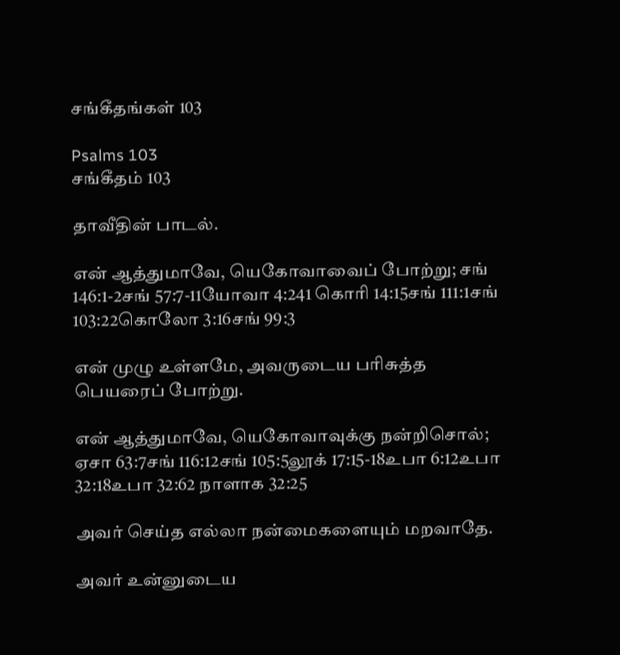சங்கீதங்கள் 103

Psalms 103
சங்கீதம் 103

தாவீதின் பாடல்.

என் ஆத்துமாவே, யெகோவாவைப் போற்று; சங் 146:1-2சங் 57:7-11யோவா 4:241 கொரி 14:15சங் 111:1சங் 103:22கொலோ 3:16சங் 99:3

என் முழு உள்ளமே, அவருடைய பரிசுத்த பெயரைப் போற்று.

என் ஆத்துமாவே, யெகோவாவுக்கு நன்றிசொல்; ஏசா 63:7சங் 116:12சங் 105:5லூக் 17:15-18உபா 6:12உபா 32:18உபா 32:62 நாளாக 32:25

அவர் செய்த எல்லா நன்மைகளையும் மறவாதே.

அவர் உன்னுடைய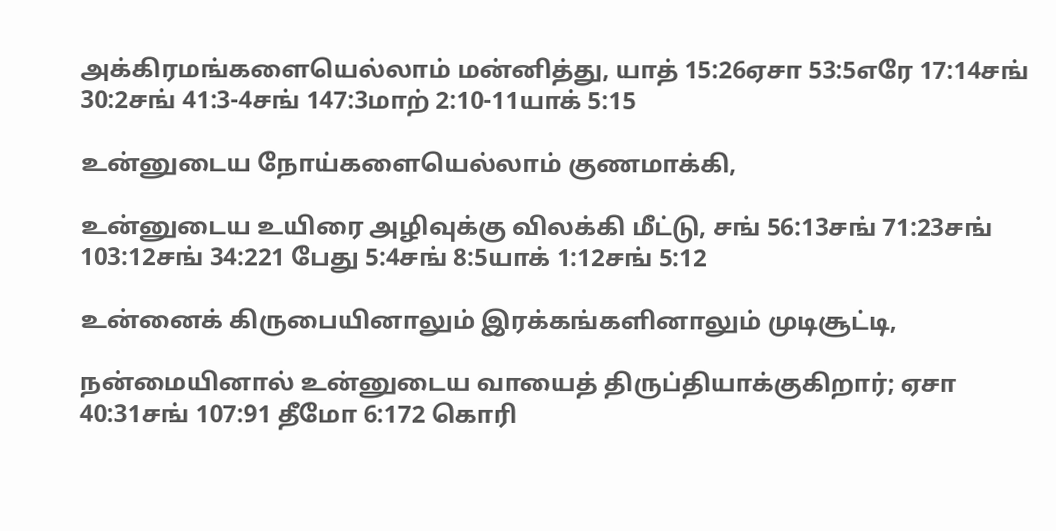அக்கிரமங்களையெல்லாம் மன்னித்து, யாத் 15:26ஏசா 53:5எரே 17:14சங் 30:2சங் 41:3-4சங் 147:3மாற் 2:10-11யாக் 5:15

உன்னுடைய நோய்களையெல்லாம் குணமாக்கி,

உன்னுடைய உயிரை அழிவுக்கு விலக்கி மீட்டு, சங் 56:13சங் 71:23சங் 103:12சங் 34:221 பேது 5:4சங் 8:5யாக் 1:12சங் 5:12

உன்னைக் கிருபையினாலும் இரக்கங்களினாலும் முடிசூட்டி,

நன்மையினால் உன்னுடைய வாயைத் திருப்தியாக்குகிறார்; ஏசா 40:31சங் 107:91 தீமோ 6:172 கொரி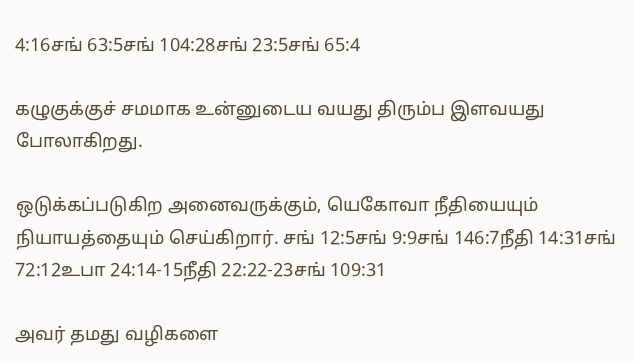4:16சங் 63:5சங் 104:28சங் 23:5சங் 65:4

கழுகுக்குச் சமமாக உன்னுடைய வயது திரும்ப இளவயது போலாகிறது.

ஒடுக்கப்படுகிற அனைவருக்கும், யெகோவா நீதியையும் நியாயத்தையும் செய்கிறார். சங் 12:5சங் 9:9சங் 146:7நீதி 14:31சங் 72:12உபா 24:14-15நீதி 22:22-23சங் 109:31

அவர் தமது வழிகளை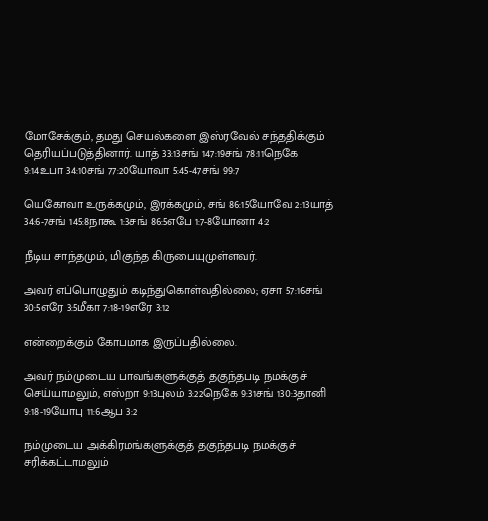மோசேக்கும், தமது செயல்களை இஸ்ரவேல் சந்ததிக்கும் தெரியப்படுத்தினார். யாத் 33:13சங் 147:19சங் 78:11நெகே 9:14உபா 34:10சங் 77:20யோவா 5:45-47சங் 99:7

யெகோவா உருக்கமும், இரக்கமும், சங் 86:15யோவே 2:13யாத் 34:6-7சங் 145:8நாகூ 1:3சங் 86:5எபே 1:7-8யோனா 4:2

நீடிய சாந்தமும், மிகுந்த கிருபையுமுள்ளவர்.

அவர் எப்பொழுதும் கடிந்துகொள்வதில்லை; ஏசா 57:16சங் 30:5எரே 3:5மீகா 7:18-19எரே 3:12

என்றைக்கும் கோபமாக இருப்பதில்லை.

அவர் நம்முடைய பாவங்களுக்குத் தகுந்தபடி நமக்குச் செய்யாமலும், எஸ்றா 9:13புலம் 3:22நெகே 9:31சங் 130:3தானி 9:18-19யோபு 11:6ஆப 3:2

நம்முடைய அக்கிரமங்களுக்குத் தகுந்தபடி நமக்குச் சரிக்கட்டாமலும்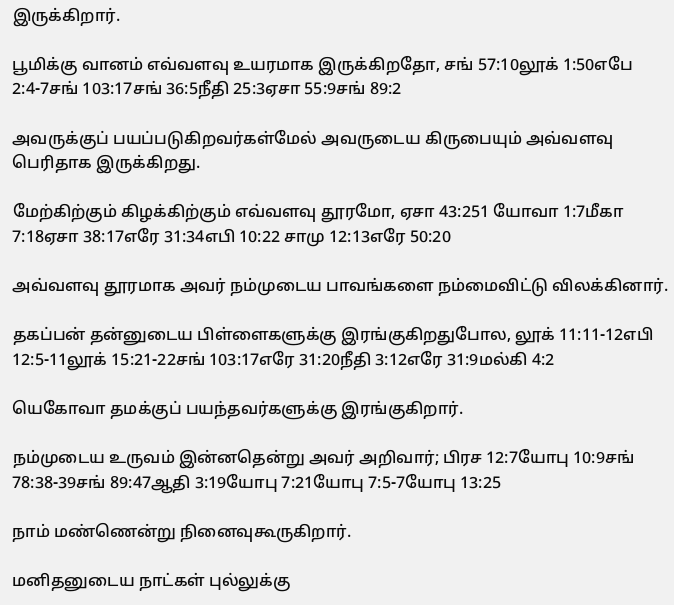இருக்கிறார்.

பூமிக்கு வானம் எவ்வளவு உயரமாக இருக்கிறதோ, சங் 57:10லூக் 1:50எபே 2:4-7சங் 103:17சங் 36:5நீதி 25:3ஏசா 55:9சங் 89:2

அவருக்குப் பயப்படுகிறவர்கள்மேல் அவருடைய கிருபையும் அவ்வளவு பெரிதாக இருக்கிறது.

மேற்கிற்கும் கிழக்கிற்கும் எவ்வளவு தூரமோ, ஏசா 43:251 யோவா 1:7மீகா 7:18ஏசா 38:17எரே 31:34எபி 10:22 சாமு 12:13எரே 50:20

அவ்வளவு தூரமாக அவர் நம்முடைய பாவங்களை நம்மைவிட்டு விலக்கினார்.

தகப்பன் தன்னுடைய பிள்ளைகளுக்கு இரங்குகிறதுபோல, லூக் 11:11-12எபி 12:5-11லூக் 15:21-22சங் 103:17எரே 31:20நீதி 3:12எரே 31:9மல்கி 4:2

யெகோவா தமக்குப் பயந்தவர்களுக்கு இரங்குகிறார்.

நம்முடைய உருவம் இன்னதென்று அவர் அறிவார்; பிரச 12:7யோபு 10:9சங் 78:38-39சங் 89:47ஆதி 3:19யோபு 7:21யோபு 7:5-7யோபு 13:25

நாம் மண்ணென்று நினைவுகூருகிறார்.

மனிதனுடைய நாட்கள் புல்லுக்கு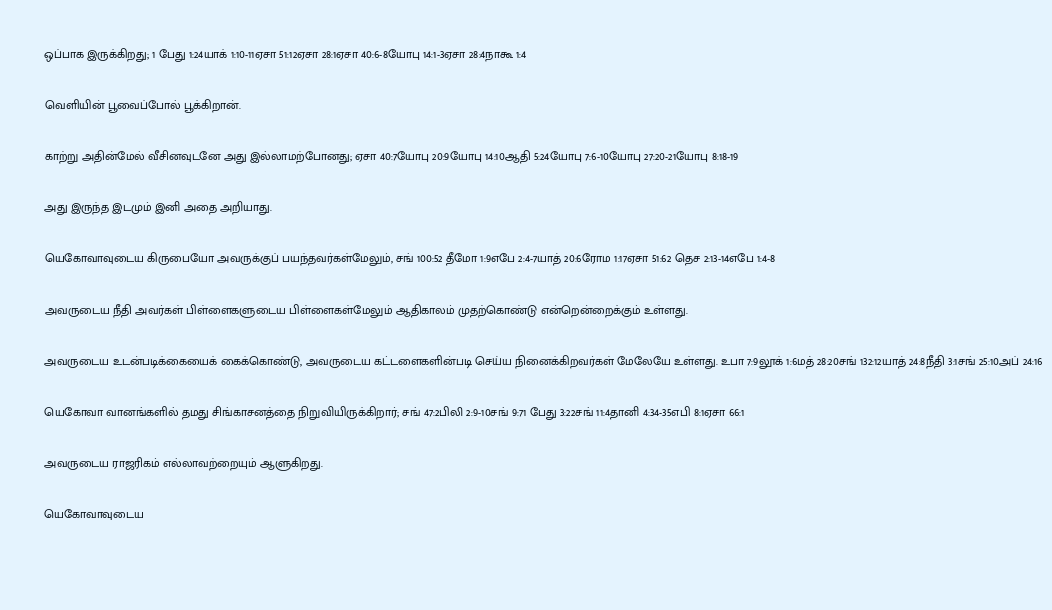ஒப்பாக இருக்கிறது; 1 பேது 1:24யாக் 1:10-11ஏசா 51:12ஏசா 28:1ஏசா 40:6-8யோபு 14:1-3ஏசா 28:4நாகூ 1:4

வெளியின் பூவைப்போல் பூக்கிறான்.

காற்று அதின்மேல் வீசினவுடனே அது இல்லாமற்போனது; ஏசா 40:7யோபு 20:9யோபு 14:10ஆதி 5:24யோபு 7:6-10யோபு 27:20-21யோபு 8:18-19

அது இருந்த இடமும் இனி அதை அறியாது.

யெகோவாவுடைய கிருபையோ அவருக்குப் பயந்தவர்கள்மேலும், சங் 100:52 தீமோ 1:9எபே 2:4-7யாத் 20:6ரோம 1:17ஏசா 51:62 தெச 2:13-14எபே 1:4-8

அவருடைய நீதி அவர்கள் பிள்ளைகளுடைய பிள்ளைகள்மேலும் ஆதிகாலம் முதற்கொண்டு என்றென்றைக்கும் உள்ளது.

அவருடைய உடன்படிக்கையைக் கைக்கொண்டு, அவருடைய கட்டளைகளின்படி செய்ய நினைக்கிறவர்கள் மேலேயே உள்ளது. உபா 7:9லூக் 1:6மத் 28:20சங் 132:12யாத் 24:8நீதி 3:1சங் 25:10அப் 24:16

யெகோவா வானங்களில் தமது சிங்காசனத்தை நிறுவியிருக்கிறார்; சங் 47:2பிலி 2:9-10சங் 9:71 பேது 3:22சங் 11:4தானி 4:34-35எபி 8:1ஏசா 66:1

அவருடைய ராஜரிகம் எல்லாவற்றையும் ஆளுகிறது.

யெகோவாவுடைய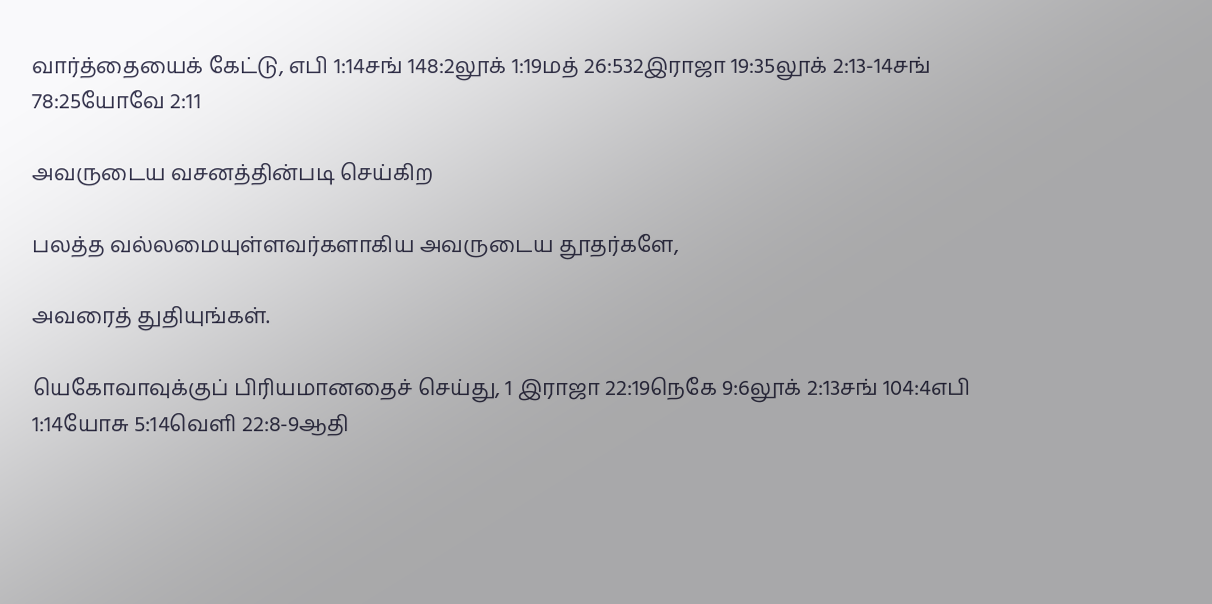வார்த்தையைக் கேட்டு, எபி 1:14சங் 148:2லூக் 1:19மத் 26:532இராஜா 19:35லூக் 2:13-14சங் 78:25யோவே 2:11

அவருடைய வசனத்தின்படி செய்கிற

பலத்த வல்லமையுள்ளவர்களாகிய அவருடைய தூதர்களே,

அவரைத் துதியுங்கள்.

யெகோவாவுக்குப் பிரியமானதைச் செய்து, 1 இராஜா 22:19நெகே 9:6லூக் 2:13சங் 104:4எபி 1:14யோசு 5:14வெளி 22:8-9ஆதி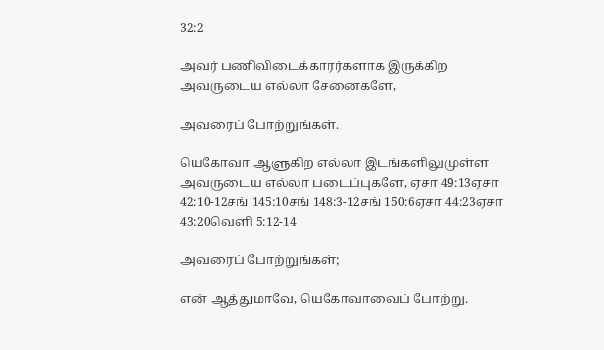32:2

அவர் பணிவிடைக்காரர்களாக இருக்கிற அவருடைய எல்லா சேனைகளே,

அவரைப் போற்றுங்கள்.

யெகோவா ஆளுகிற எல்லா இடங்களிலுமுள்ள அவருடைய எல்லா படைப்புகளே, ஏசா 49:13ஏசா 42:10-12சங் 145:10சங் 148:3-12சங் 150:6ஏசா 44:23ஏசா 43:20வெளி 5:12-14

அவரைப் போற்றுங்கள்;

என் ஆத்துமாவே, யெகோவாவைப் போற்று.